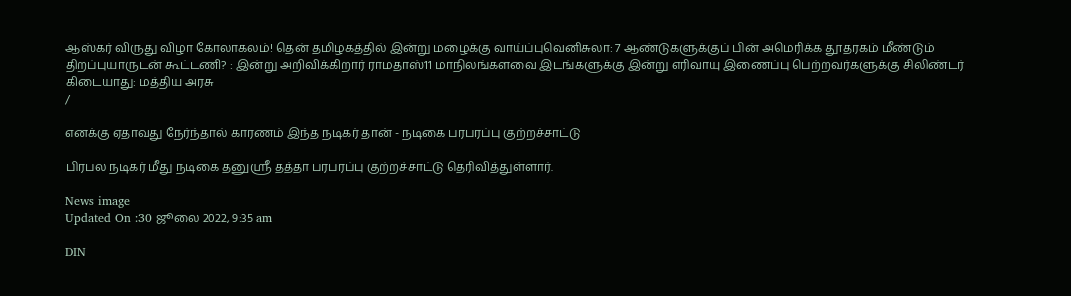ஆஸ்கர் விருது விழா கோலாகலம்! தென் தமிழகத்தில் இன்று மழைக்கு வாய்ப்புவெனிசுலா: 7 ஆண்டுகளுக்குப் பின் அமெரிக்க தூதரகம் மீண்டும் திறப்புயாருடன் கூட்டணி? : இன்று அறிவிக்கிறார் ராமதாஸ்11 மாநிலங்களவை இடங்களுக்கு இன்று எரிவாயு இணைப்பு பெற்றவர்களுக்கு சிலிண்டர் கிடையாது: மத்திய அரசு
/

எனக்கு ஏதாவது நேர்ந்தால் காரணம் இந்த நடிகர் தான் - நடிகை பரபரப்பு குற்றச்சாட்டு

பிரபல நடிகர் மீது நடிகை தனுஸ்ரீ தத்தா பரபரப்பு குற்றச்சாட்டு தெரிவித்துள்ளார்.

News image
Updated On :30 ஜூலை 2022, 9:35 am

DIN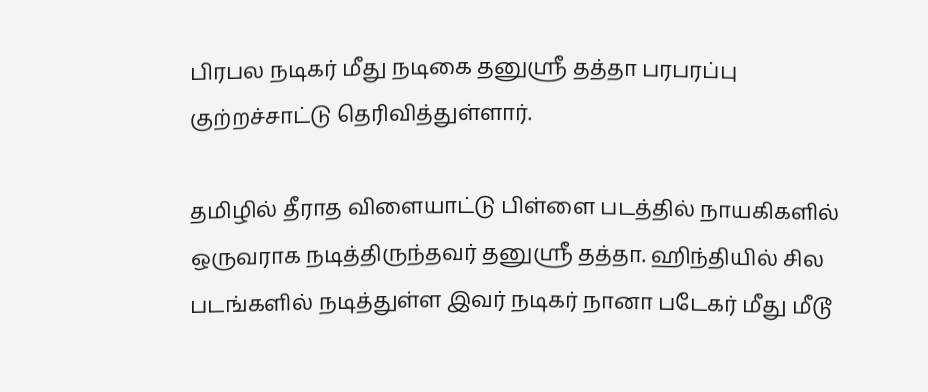பிரபல நடிகர் மீது நடிகை தனுஸ்ரீ தத்தா பரபரப்பு குற்றச்சாட்டு தெரிவித்துள்ளார்.

தமிழில் தீராத விளையாட்டு பிள்ளை படத்தில் நாயகிகளில் ஒருவராக நடித்திருந்தவர் தனுஸ்ரீ தத்தா. ஹிந்தியில் சில படங்களில் நடித்துள்ள இவர் நடிகர் நானா படேகர் மீது மீடூ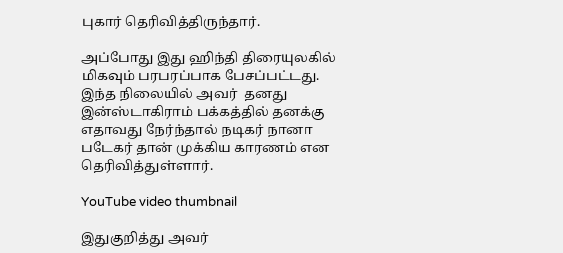புகார் தெரிவித்திருந்தார்.

அப்போது இது ஹிந்தி திரையுலகில் மிகவும் பரபரப்பாக பேசப்பட்டது. இந்த நிலையில் அவர்  தனது இன்ஸ்டாகிராம் பக்கத்தில் தனக்கு எதாவது நேர்ந்தால் நடிகர் நானா படேகர் தான் முக்கிய காரணம் என தெரிவித்துள்ளார்.

YouTube video thumbnail

இதுகுறித்து அவர்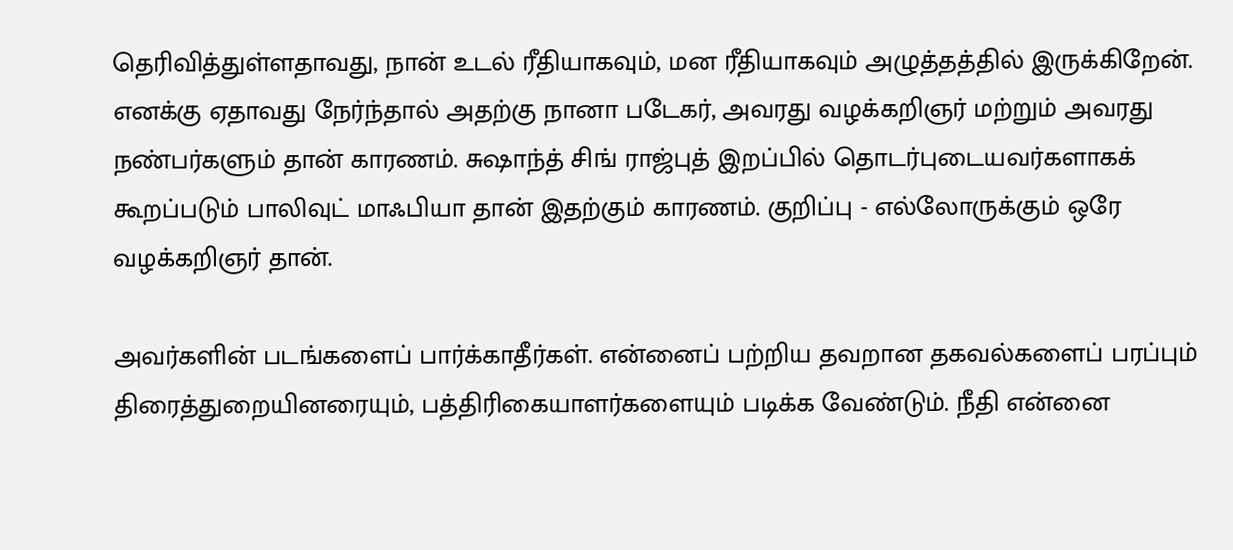தெரிவித்துள்ளதாவது, நான் உடல் ரீதியாகவும், மன ரீதியாகவும் அழுத்தத்தில் இருக்கிறேன். எனக்கு ஏதாவது நேர்ந்தால் அதற்கு நானா படேகர், அவரது வழக்கறிஞர் மற்றும் அவரது நண்பர்களும் தான் காரணம். சுஷாந்த் சிங் ராஜ்புத் இறப்பில் தொடர்புடையவர்களாகக் கூறப்படும் பாலிவுட் மாஃபியா தான் இதற்கும் காரணம். குறிப்பு - எல்லோருக்கும் ஒரே வழக்கறிஞர் தான்.

அவர்களின் படங்களைப் பார்க்காதீர்கள். என்னைப் பற்றிய தவறான தகவல்களைப் பரப்பும் திரைத்துறையினரையும், பத்திரிகையாளர்களையும் படிக்க வேண்டும். நீதி என்னை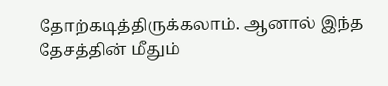தோற்கடித்திருக்கலாம். ஆனால் இந்த தேசத்தின் மீதும்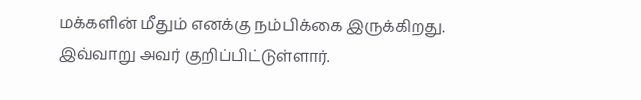மக்களின் மீதும் எனக்கு நம்பிக்கை இருக்கிறது. இவ்வாறு அவர் குறிப்பிட்டுள்ளார்.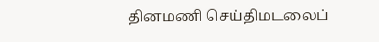தினமணி செய்திமடலைப்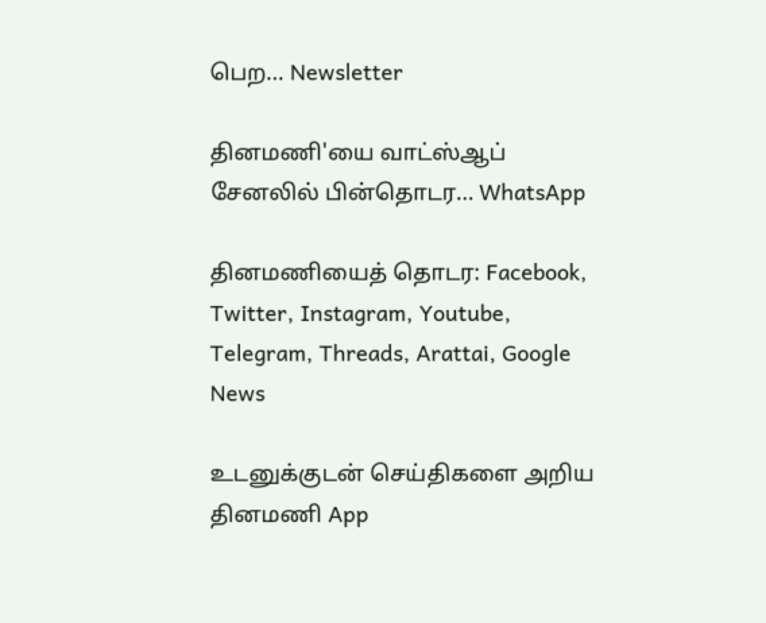பெற... Newsletter

தினமணி'யை வாட்ஸ்ஆப் சேனலில் பின்தொடர... WhatsApp

தினமணியைத் தொடர: Facebook, Twitter, Instagram, Youtube, Telegram, Threads, Arattai, Google News

உடனுக்குடன் செய்திகளை அறிய தினமணி App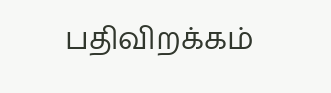பதிவிறக்கம்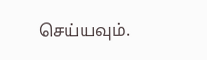செய்யவும்.